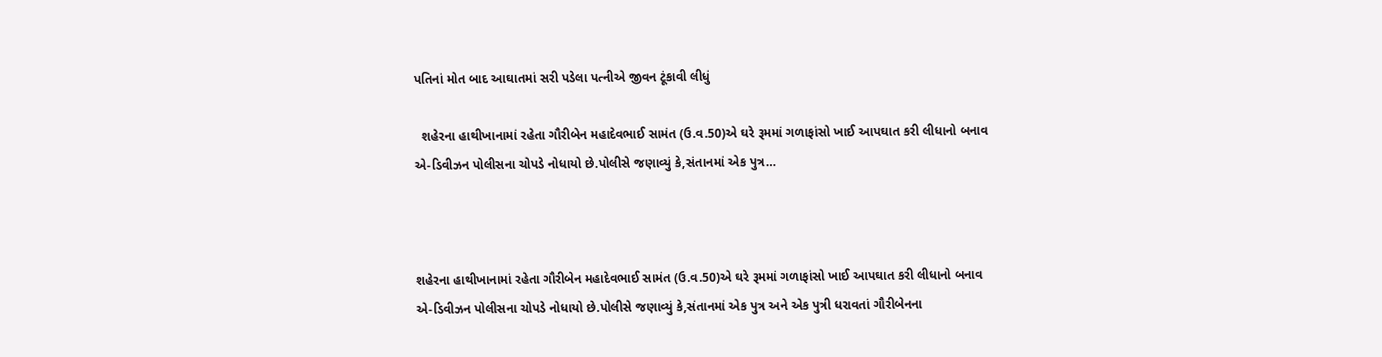પતિનાં મોત બાદ આઘાતમાં સરી પડેલા પત્નીએ જીવન ટૂંકાવી લીધું

  શહેરના હાથીખાનામાં રહેતા ગૌરીબેન મહાદેવભાઈ સામંત (ઉ.વ.50)એ ઘરે રૂમમાં ગળાફાંસો ખાઈ આપઘાત કરી લીધાનો બનાવ એ-ડિવીઝન પોલીસના ચોપડે નોધાયો છે.પોલીસે જણાવ્યું કે,સંતાનમાં એક પુત્ર…



શહેરના હાથીખાનામાં રહેતા ગૌરીબેન મહાદેવભાઈ સામંત (ઉ.વ.50)એ ઘરે રૂમમાં ગળાફાંસો ખાઈ આપઘાત કરી લીધાનો બનાવ એ-ડિવીઝન પોલીસના ચોપડે નોધાયો છે.પોલીસે જણાવ્યું કે,સંતાનમાં એક પુત્ર અને એક પુત્રી ધરાવતાં ગૌરીબેનના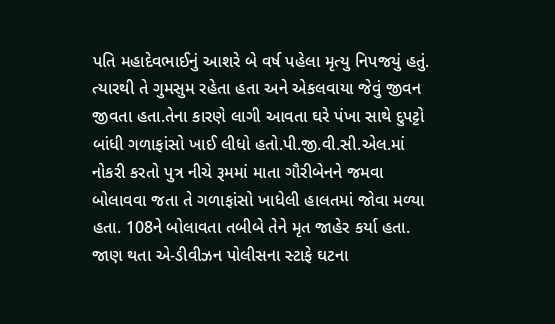પતિ મહાદેવભાઈનું આશરે બે વર્ષ પહેલા મૃત્યુ નિપજયું હતું. ત્યારથી તે ગુમસુમ રહેતા હતા અને એકલવાયા જેવું જીવન જીવતા હતા.તેના કારણે લાગી આવતા ઘરે પંખા સાથે દુપટ્ટો બાંધી ગળાફાંસો ખાઈ લીધો હતો.પી.જી.વી.સી.એલ.માં નોકરી કરતો પુત્ર નીચે રૂમમાં માતા ગૌરીબેનને જમવા બોલાવવા જતા તે ગળાફાંસો ખાધેલી હાલતમાં જોવા મળ્યા હતા. 108ને બોલાવતા તબીબે તેને મૃત જાહેર કર્યા હતા. જાણ થતા એ-ડીવીઝન પોલીસના સ્ટાફે ઘટના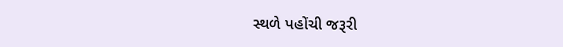સ્થળે પહોંચી જરૂરી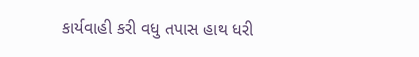કાર્યવાહી કરી વધુ તપાસ હાથ ધરી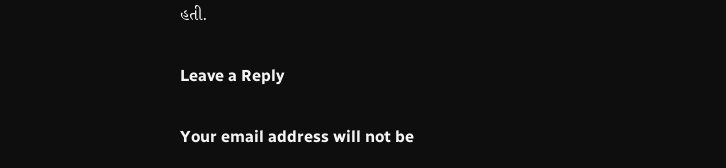હતી.

Leave a Reply

Your email address will not be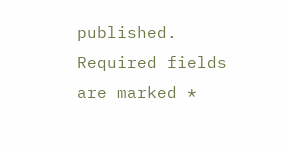published. Required fields are marked *